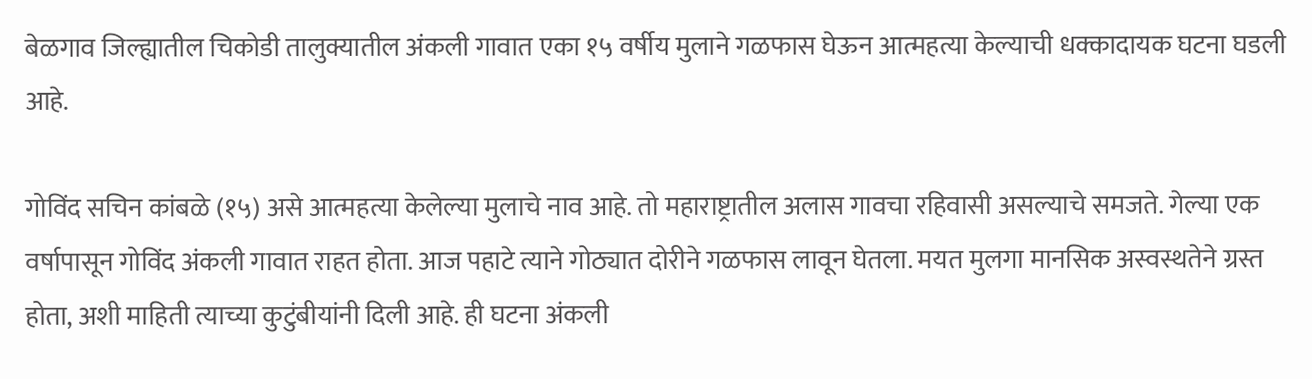बेळगाव जिल्ह्यातील चिकोडी तालुक्यातील अंकली गावात एका १५ वर्षीय मुलाने गळफास घेऊन आत्महत्या केल्याची धक्कादायक घटना घडली आहे.

गोविंद सचिन कांबळे (१५) असे आत्महत्या केलेल्या मुलाचे नाव आहे. तो महाराष्ट्रातील अलास गावचा रहिवासी असल्याचे समजते. गेल्या एक वर्षापासून गोविंद अंकली गावात राहत होता. आज पहाटे त्याने गोठ्यात दोरीने गळफास लावून घेतला. मयत मुलगा मानसिक अस्वस्थतेने ग्रस्त होता, अशी माहिती त्याच्या कुटुंबीयांनी दिली आहे. ही घटना अंकली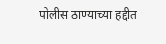पोलीस ठाण्याच्या हद्दीत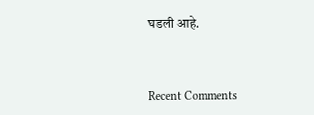घडली आहे.



Recent Comments